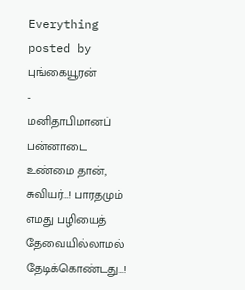Everything posted by புங்கையூரன்
-
மனிதாபிமானப் பன்னாடை
உண்மை தான், சுவியர்…! பாரதமும் எமது பழியைத் தேவையில்லாமல் தேடிக்கொண்டது…!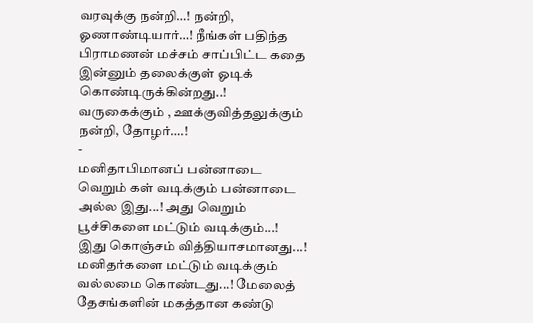வரவுக்கு நன்றி…! நன்றி, ஓணாண்டியார்…! நீங்கள் பதிந்த பிராமணன் மச்சம் சாப்பிட்ட கதை இன்னும் தலைக்குள் ஓடிக் கொண்டிருக்கின்றது..! வருகைக்கும் , ஊக்குவித்தலுக்கும் நன்றி, தோழர்….!
-
மனிதாபிமானப் பன்னாடை
வெறும் கள் வடிக்கும் பன்னாடை அல்ல இது...! அது வெறும் பூச்சிகளை மட்டும் வடிக்கும்...! இது கொஞ்சம் வித்தியாசமானது...! மனிதர்களை மட்டும் வடிக்கும் வல்லமை கொண்டது...! மேலைத் தேசங்களின் மகத்தான கண்டு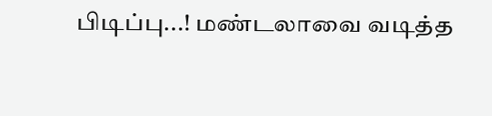பிடிப்பு...! மண்டலாவை வடித்த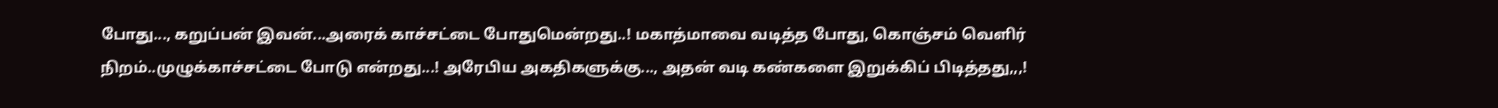போது..., கறுப்பன் இவன்...அரைக் காச்சட்டை போதுமென்றது..! மகாத்மாவை வடித்த போது, கொஞ்சம் வெளிர் நிறம்..முழுக்காச்சட்டை போடு என்றது...! அரேபிய அகதிகளுக்கு..., அதன் வடி கண்களை இறுக்கிப் பிடித்தது,,,!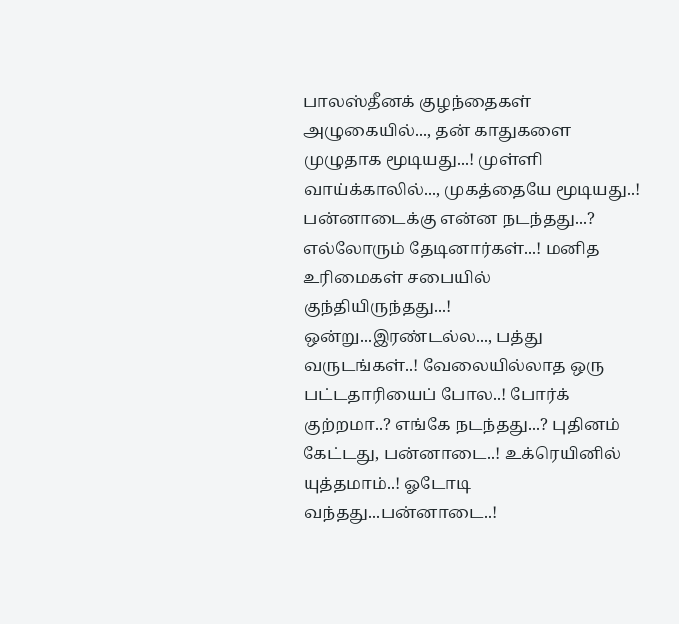பாலஸ்தீனக் குழந்தைகள் அழுகையில்..., தன் காதுகளை முழுதாக மூடியது...! முள்ளி வாய்க்காலில்..., முகத்தையே மூடியது..! பன்னாடைக்கு என்ன நடந்தது...? எல்லோரும் தேடினார்கள்...! மனித உரிமைகள் சபையில் குந்தியிருந்தது...! ஒன்று...இரண்டல்ல..., பத்து வருடங்கள்..! வேலையில்லாத ஒரு பட்டதாரியைப் போல..! போர்க் குற்றமா..? எங்கே நடந்தது...? புதினம் கேட்டது, பன்னாடை..! உக்ரெயினில் யுத்தமாம்..! ஓடோடி வந்தது...பன்னாடை..!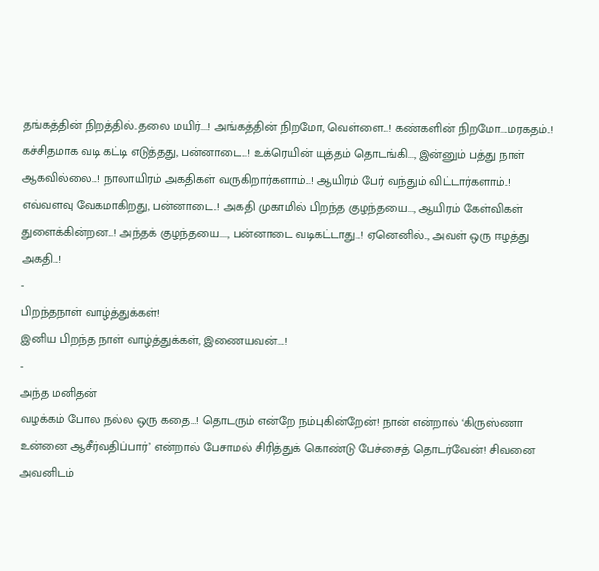தங்கத்தின் நிறத்தில்..தலை மயிர்....! அங்கத்தின் நிறமோ, வெள்ளை...! கண்களின் நிறமோ....மரகதம்..! கச்சிதமாக வடி கட்டி எடுத்தது, பன்னாடை...! உக்ரெயின் யுத்தம் தொடங்கி..., இன்னும் பத்து நாள் ஆகவில்லை...! நாலாயிரம் அகதிகள் வருகிறார்களாம்...! ஆயிரம் பேர் வந்தும் விட்டார்களாம்..! எவ்வளவு வேகமாகிறது, பன்னாடை..! அகதி முகாமில் பிறந்த குழந்தயை..., ஆயிரம் கேள்விகள் துளைக்கின்றன...! அந்தக் குழந்தயை...., பன்னாடை வடிகட்டாது...! ஏனெனில்.., அவள் ஒரு ஈழத்து அகதி...!
-
பிறந்தநாள் வாழ்த்துக்கள்!
இனிய பிறந்த நாள் வாழ்த்துக்கள், இணையவன்….!
-
அந்த மனிதன்
வழக்கம் போல நல்ல ஒரு கதை…! தொடரும் என்றே நம்புகின்றேன்! நான் என்றால் ‘கிருஸ்ணா உன்னை ஆசீர்வதிப்பார்’ என்றால் பேசாமல் சிரித்துக் கொண்டு பேச்சைத் தொடர்வேன்! சிவனை அவனிடம்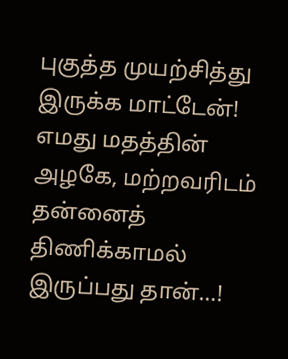புகுத்த முயற்சித்து இருக்க மாட்டேன்! எமது மதத்தின் அழகே, மற்றவரிடம் தன்னைத் திணிக்காமல் இருப்பது தான்…!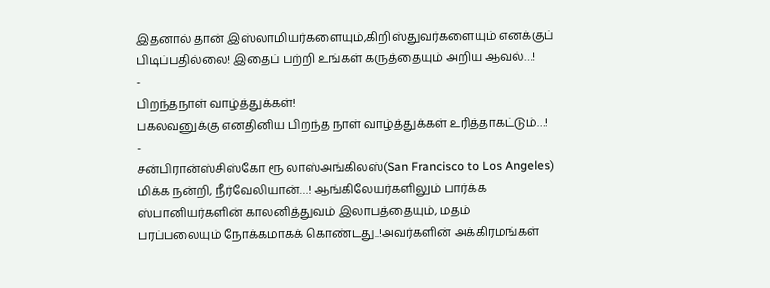இதனால் தான் இஸ்லாமியர்களையும்,கிறிஸ்துவர்களையும் எனக்குப் பிடிப்பதில்லை! இதைப் பற்றி உங்கள் கருத்தையும் அறிய ஆவல்…!
-
பிறந்தநாள் வாழ்த்துக்கள்!
பகலவனுக்கு எனதினிய பிறந்த நாள் வாழ்த்துக்கள் உரித்தாகட்டும்…!
-
சன்பிரான்ஸ்சிஸ்கோ ரூ லாஸ்அங்கிலஸ்(San Francisco to Los Angeles)
மிக்க நன்றி, நீர்வேலியான்…! ஆங்கிலேயர்களிலும் பார்க்க ஸ்பானியர்களின் காலனித்துவம் இலாபத்தையும், மதம் பரப்பலையும் நோக்கமாகக் கொண்டது..!அவர்களின் அக்கிரமங்கள்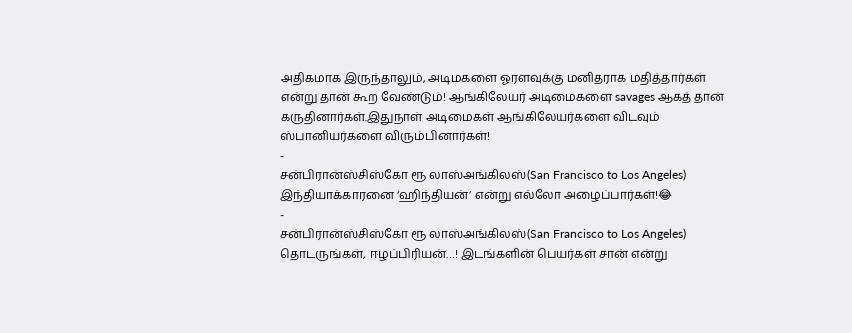அதிகமாக இருந்தாலும், அடிமகளை ஓரளவுக்கு மனிதராக மதித்தார்கள் என்று தான் கூற வேண்டும்! ஆங்கிலேயர் அடிமைகளை savages ஆகத் தான் கருதினார்கள்.இதுநாள் அடிமைகள் ஆங்கிலேயர்களை விடவும் ஸ்பானியர்களை விரும்பினார்கள்!
-
சன்பிரான்ஸ்சிஸ்கோ ரூ லாஸ்அங்கிலஸ்(San Francisco to Los Angeles)
இந்தியாக்காரனை ‘ஹிந்தியன்’ என்று எல்லோ அழைப்பார்கள்!😂
-
சன்பிரான்ஸ்சிஸ்கோ ரூ லாஸ்அங்கிலஸ்(San Francisco to Los Angeles)
தொடருங்கள், ஈழப்பிரியன்…! இடங்களின் பெயர்கள் சான் என்று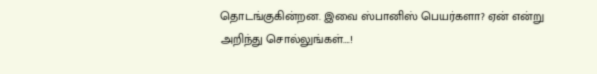தொடங்குகின்றன. இவை ஸ்பானிஸ் பெயர்களா? ஏன் என்று அறிந்து சொல்லுங்கள்….!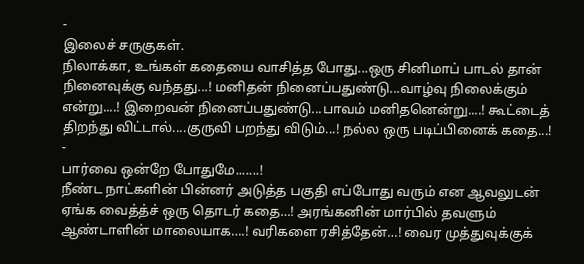-
இலைச் சருகுகள்.
நிலாக்கா, உங்கள் கதையை வாசித்த போது...ஒரு சினிமாப் பாடல் தான் நினைவுக்கு வந்தது...! மனிதன் நினைப்பதுண்டு...வாழ்வு நிலைக்கும் என்று....! இறைவன் நினைப்பதுண்டு...பாவம் மனிதனென்று....! கூட்டைத் திறந்து விட்டால்....குருவி பறந்து விடும்...! நல்ல ஒரு படிப்பினைக் கதை...!
-
பார்வை ஒன்றே போதுமே.......!
நீண்ட நாட்களின் பின்னர் அடுத்த பகுதி எப்போது வரும் என ஆவலுடன் ஏங்க வைத்த்ச் ஒரு தொடர் கதை…! அரங்கனின் மார்பில் தவளும் ஆண்டாளின் மாலையாக….! வரிகளை ரசித்தேன்…! வைர முத்துவுக்குக்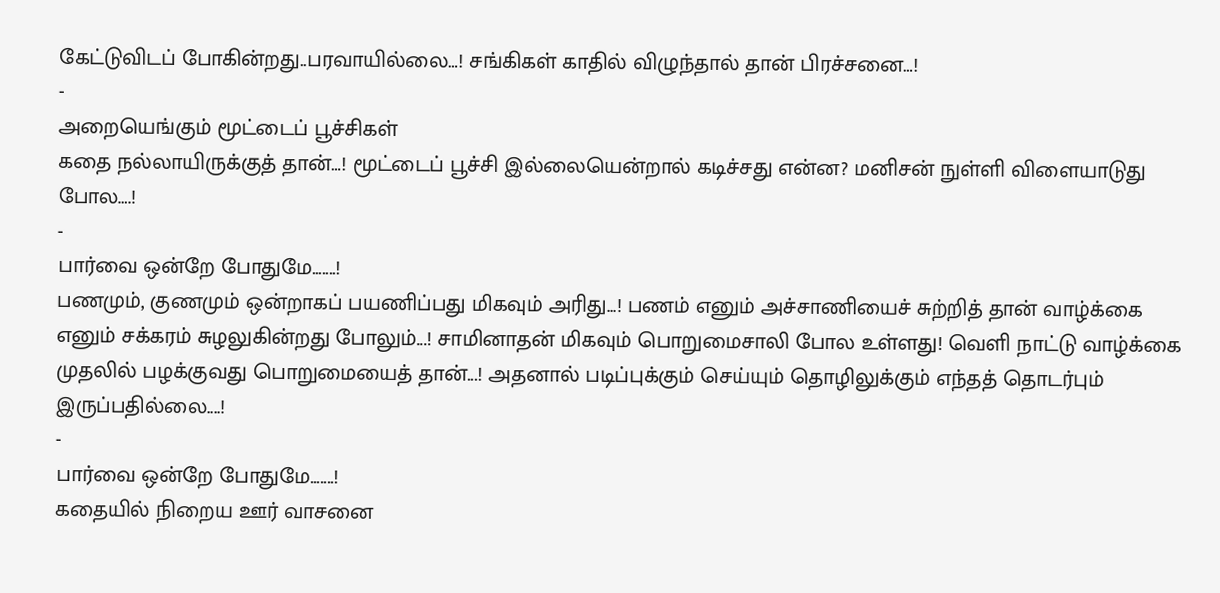கேட்டுவிடப் போகின்றது..பரவாயில்லை…! சங்கிகள் காதில் விழுந்தால் தான் பிரச்சனை…!
-
அறையெங்கும் மூட்டைப் பூச்சிகள்
கதை நல்லாயிருக்குத் தான்…! மூட்டைப் பூச்சி இல்லையென்றால் கடிச்சது என்ன? மனிசன் நுள்ளி விளையாடுது போல….!
-
பார்வை ஒன்றே போதுமே.......!
பணமும், குணமும் ஒன்றாகப் பயணிப்பது மிகவும் அரிது...! பணம் எனும் அச்சாணியைச் சுற்றித் தான் வாழ்க்கை எனும் சக்கரம் சுழலுகின்றது போலும்...! சாமினாதன் மிகவும் பொறுமைசாலி போல உள்ளது! வெளி நாட்டு வாழ்க்கை முதலில் பழக்குவது பொறுமையைத் தான்...! அதனால் படிப்புக்கும் செய்யும் தொழிலுக்கும் எந்தத் தொடர்பும் இருப்பதில்லை....!
-
பார்வை ஒன்றே போதுமே.......!
கதையில் நிறைய ஊர் வாசனை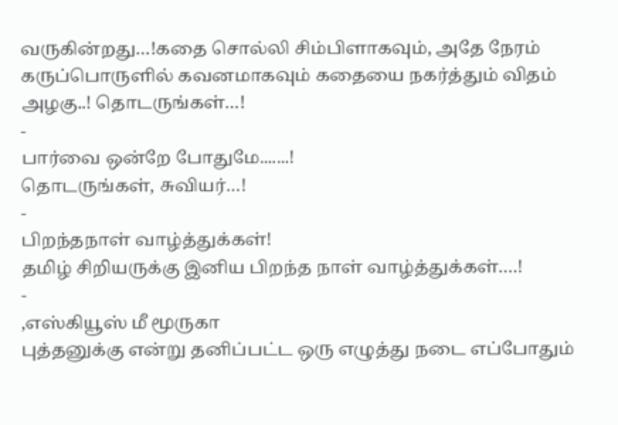வருகின்றது…!கதை சொல்லி சிம்பிளாகவும், அதே நேரம் கருப்பொருளில் கவனமாகவும் கதையை நகர்த்தும் விதம் அழகு..! தொடருங்கள்…!
-
பார்வை ஒன்றே போதுமே.......!
தொடருங்கள், சுவியர்…!
-
பிறந்தநாள் வாழ்த்துக்கள்!
தமிழ் சிறியருக்கு இனிய பிறந்த நாள் வாழ்த்துக்கள்….!
-
,எஸ்கியூஸ் மீ மூருகா
புத்தனுக்கு என்று தனிப்பட்ட ஒரு எழுத்து நடை எப்போதும்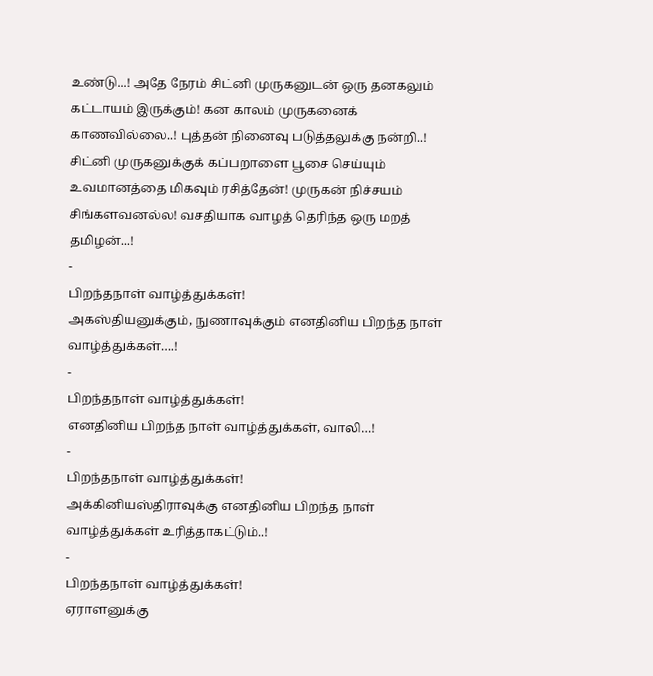உண்டு...! அதே நேரம் சிட்னி முருகனுடன் ஒரு தனகலும் கட்டாயம் இருக்கும்! கன காலம் முருகனைக் காணவில்லை..! புத்தன் நினைவு படுத்தலுக்கு நன்றி..! சிட்னி முருகனுக்குக் கப்பறாளை பூசை செய்யும் உவமானத்தை மிகவும் ரசித்தேன்! முருகன் நிச்சயம் சிங்களவனல்ல! வசதியாக வாழத் தெரிந்த ஒரு மறத் தமிழன்...!
-
பிறந்தநாள் வாழ்த்துக்கள்!
அகஸ்தியனுக்கும், நுணாவுக்கும் எனதினிய பிறந்த நாள் வாழ்த்துக்கள்….!
-
பிறந்தநாள் வாழ்த்துக்கள்!
எனதினிய பிறந்த நாள் வாழ்த்துக்கள், வாலி…!
-
பிறந்தநாள் வாழ்த்துக்கள்!
அக்கினியஸ்திராவுக்கு எனதினிய பிறந்த நாள் வாழ்த்துக்கள் உரித்தாகட்டும்..!
-
பிறந்தநாள் வாழ்த்துக்கள்!
ஏராளனுக்கு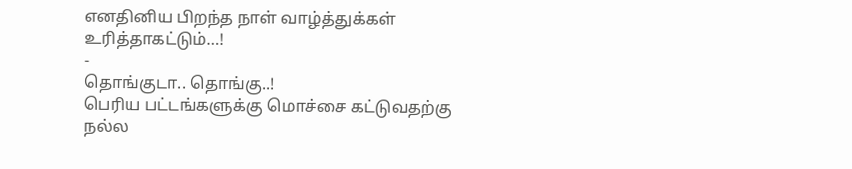எனதினிய பிறந்த நாள் வாழ்த்துக்கள் உரித்தாகட்டும்…!
-
தொங்குடா.. தொங்கு..!
பெரிய பட்டங்களுக்கு மொச்சை கட்டுவதற்கு நல்ல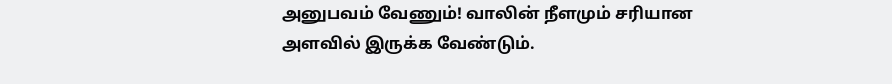அனுபவம் வேணும்! வாலின் நீளமும் சரியான அளவில் இருக்க வேண்டும்.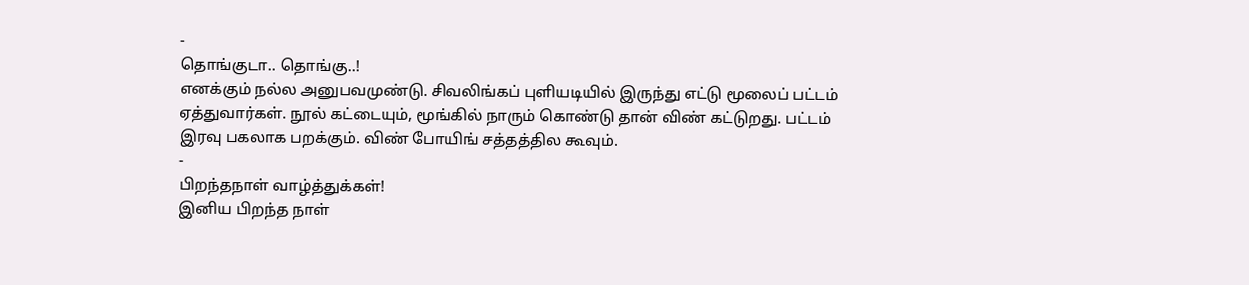-
தொங்குடா.. தொங்கு..!
எனக்கும் நல்ல அனுபவமுண்டு. சிவலிங்கப் புளியடியில் இருந்து எட்டு மூலைப் பட்டம் ஏத்துவார்கள். நூல் கட்டையும், மூங்கில் நாரும் கொண்டு தான் விண் கட்டுறது. பட்டம் இரவு பகலாக பறக்கும். விண் போயிங் சத்தத்தில கூவும்.
-
பிறந்தநாள் வாழ்த்துக்கள்!
இனிய பிறந்த நாள்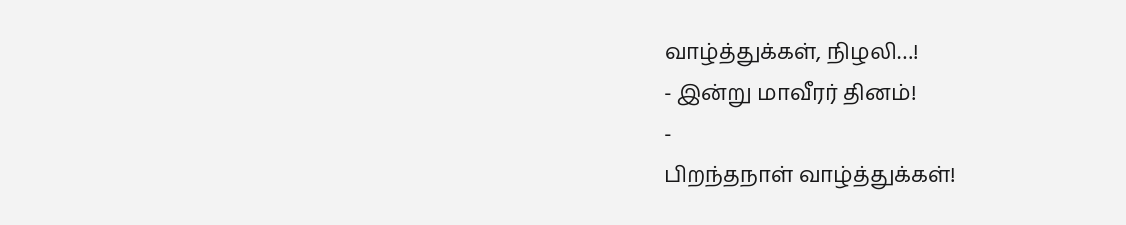வாழ்த்துக்கள், நிழலி…!
- இன்று மாவீரர் தினம்!
-
பிறந்தநாள் வாழ்த்துக்கள்!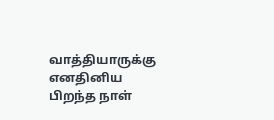வாத்தியாருக்கு எனதினிய பிறந்த நாள்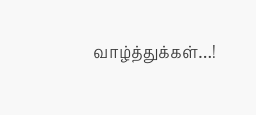வாழ்த்துக்கள்…!